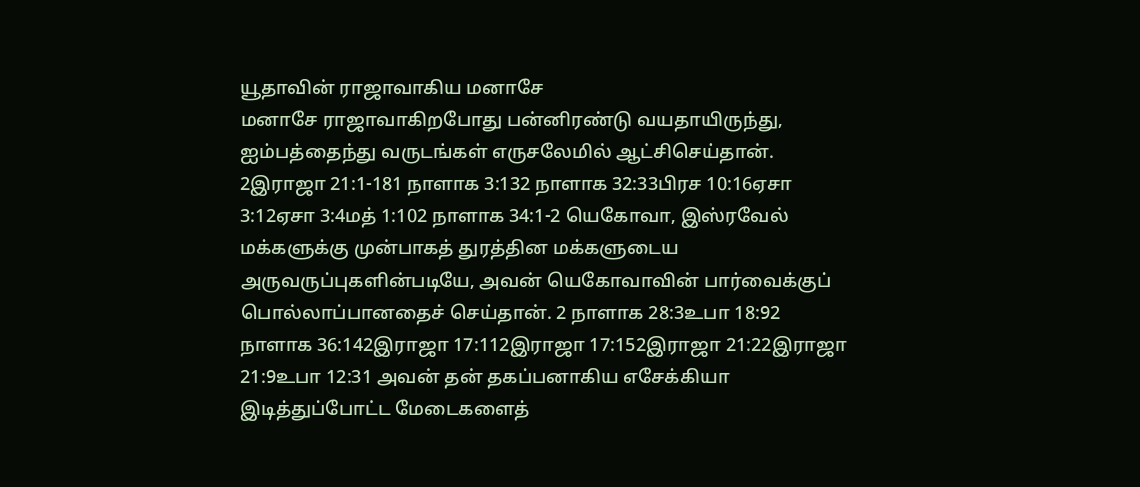யூதாவின் ராஜாவாகிய மனாசே
மனாசே ராஜாவாகிறபோது பன்னிரண்டு வயதாயிருந்து, ஐம்பத்தைந்து வருடங்கள் எருசலேமில் ஆட்சிசெய்தான். 2இராஜா 21:1-181 நாளாக 3:132 நாளாக 32:33பிரச 10:16ஏசா 3:12ஏசா 3:4மத் 1:102 நாளாக 34:1-2 யெகோவா, இஸ்ரவேல் மக்களுக்கு முன்பாகத் துரத்தின மக்களுடைய அருவருப்புகளின்படியே, அவன் யெகோவாவின் பார்வைக்குப் பொல்லாப்பானதைச் செய்தான். 2 நாளாக 28:3உபா 18:92 நாளாக 36:142இராஜா 17:112இராஜா 17:152இராஜா 21:22இராஜா 21:9உபா 12:31 அவன் தன் தகப்பனாகிய எசேக்கியா இடித்துப்போட்ட மேடைகளைத்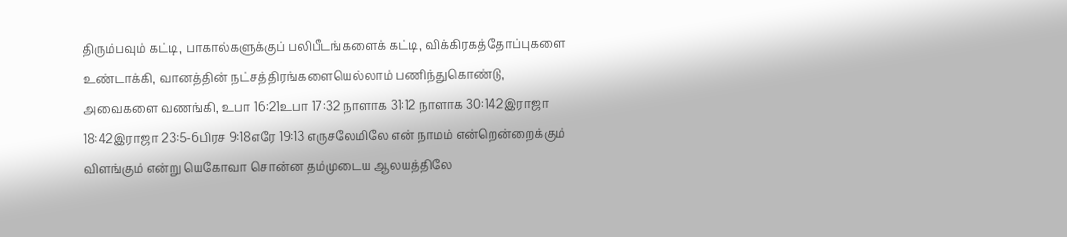திரும்பவும் கட்டி, பாகால்களுக்குப் பலிபீடங்களைக் கட்டி, விக்கிரகத்தோப்புகளை உண்டாக்கி, வானத்தின் நட்சத்திரங்களையெல்லாம் பணிந்துகொண்டு, அவைகளை வணங்கி, உபா 16:21உபா 17:32 நாளாக 31:12 நாளாக 30:142இராஜா 18:42இராஜா 23:5-6பிரச 9:18எரே 19:13 எருசலேமிலே என் நாமம் என்றென்றைக்கும் விளங்கும் என்று யெகோவா சொன்ன தம்முடைய ஆலயத்திலே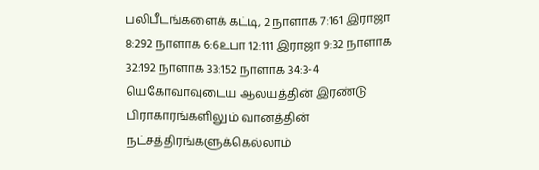பலிபீடங்களைக் கட்டி, 2 நாளாக 7:161 இராஜா 8:292 நாளாக 6:6உபா 12:111 இராஜா 9:32 நாளாக 32:192 நாளாக 33:152 நாளாக 34:3-4 யெகோவாவுடைய ஆலயத்தின் இரண்டு பிராகாரங்களிலும் வானத்தின் நட்சத்திரங்களுக்கெல்லாம்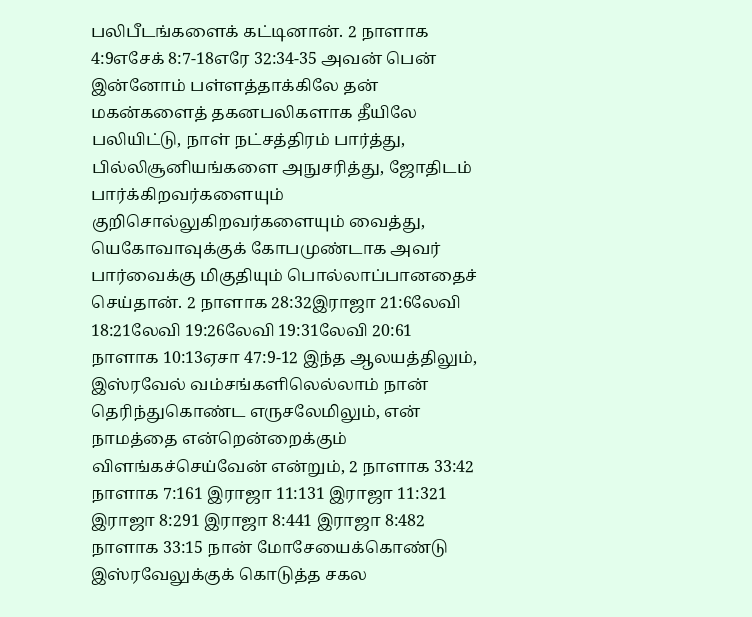பலிபீடங்களைக் கட்டினான். 2 நாளாக 4:9எசேக் 8:7-18எரே 32:34-35 அவன் பென் இன்னோம் பள்ளத்தாக்கிலே தன் மகன்களைத் தகனபலிகளாக தீயிலே பலியிட்டு, நாள் நட்சத்திரம் பார்த்து, பில்லிசூனியங்களை அநுசரித்து, ஜோதிடம் பார்க்கிறவர்களையும் குறிசொல்லுகிறவர்களையும் வைத்து, யெகோவாவுக்குக் கோபமுண்டாக அவர் பார்வைக்கு மிகுதியும் பொல்லாப்பானதைச் செய்தான். 2 நாளாக 28:32இராஜா 21:6லேவி 18:21லேவி 19:26லேவி 19:31லேவி 20:61 நாளாக 10:13ஏசா 47:9-12 இந்த ஆலயத்திலும், இஸ்ரவேல் வம்சங்களிலெல்லாம் நான் தெரிந்துகொண்ட எருசலேமிலும், என் நாமத்தை என்றென்றைக்கும் விளங்கச்செய்வேன் என்றும், 2 நாளாக 33:42 நாளாக 7:161 இராஜா 11:131 இராஜா 11:321 இராஜா 8:291 இராஜா 8:441 இராஜா 8:482 நாளாக 33:15 நான் மோசேயைக்கொண்டு இஸ்ரவேலுக்குக் கொடுத்த சகல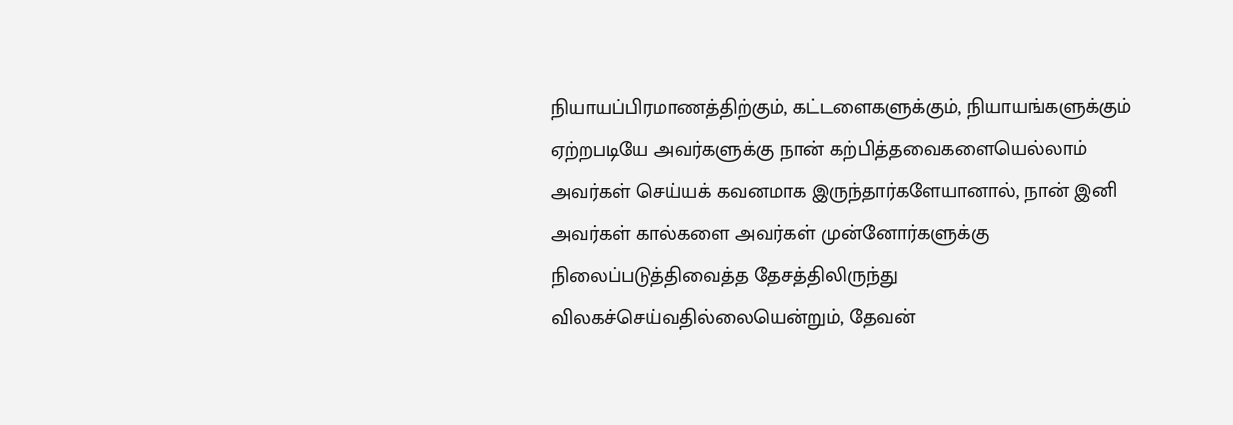நியாயப்பிரமாணத்திற்கும், கட்டளைகளுக்கும், நியாயங்களுக்கும் ஏற்றபடியே அவர்களுக்கு நான் கற்பித்தவைகளையெல்லாம் அவர்கள் செய்யக் கவனமாக இருந்தார்களேயானால், நான் இனி அவர்கள் கால்களை அவர்கள் முன்னோர்களுக்கு நிலைப்படுத்திவைத்த தேசத்திலிருந்து விலகச்செய்வதில்லையென்றும், தேவன்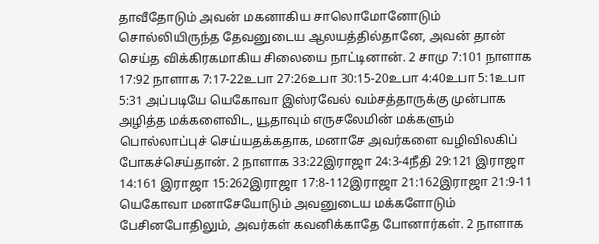தாவீதோடும் அவன் மகனாகிய சாலொமோனோடும் சொல்லியிருந்த தேவனுடைய ஆலயத்தில்தானே, அவன் தான் செய்த விக்கிரகமாகிய சிலையை நாட்டினான். 2 சாமு 7:101 நாளாக 17:92 நாளாக 7:17-22உபா 27:26உபா 30:15-20உபா 4:40உபா 5:1உபா 5:31 அப்படியே யெகோவா இஸ்ரவேல் வம்சத்தாருக்கு முன்பாக அழித்த மக்களைவிட, யூதாவும் எருசலேமின் மக்களும் பொல்லாப்புச் செய்யதக்கதாக, மனாசே அவர்களை வழிவிலகிப் போகச்செய்தான். 2 நாளாக 33:22இராஜா 24:3-4நீதி 29:121 இராஜா 14:161 இராஜா 15:262இராஜா 17:8-112இராஜா 21:162இராஜா 21:9-11 யெகோவா மனாசேயோடும் அவனுடைய மக்களோடும் பேசினபோதிலும், அவர்கள் கவனிக்காதே போனார்கள். 2 நாளாக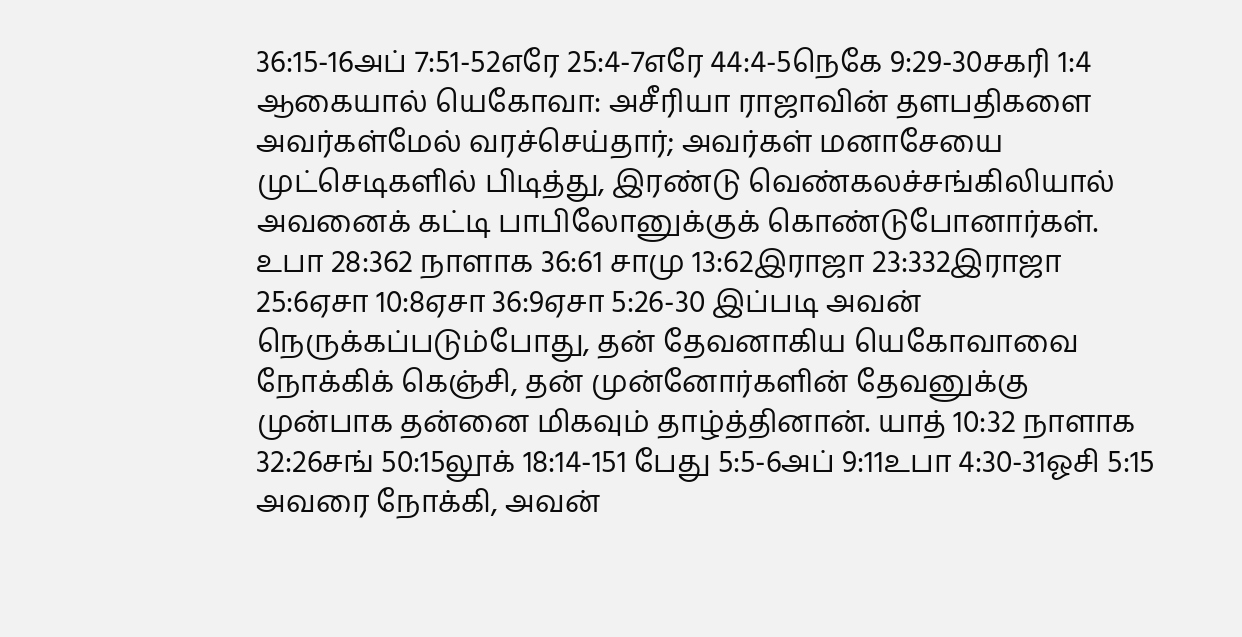36:15-16அப் 7:51-52எரே 25:4-7எரே 44:4-5நெகே 9:29-30சகரி 1:4 ஆகையால் யெகோவா: அசீரியா ராஜாவின் தளபதிகளை அவர்கள்மேல் வரச்செய்தார்; அவர்கள் மனாசேயை முட்செடிகளில் பிடித்து, இரண்டு வெண்கலச்சங்கிலியால் அவனைக் கட்டி பாபிலோனுக்குக் கொண்டுபோனார்கள். உபா 28:362 நாளாக 36:61 சாமு 13:62இராஜா 23:332இராஜா 25:6ஏசா 10:8ஏசா 36:9ஏசா 5:26-30 இப்படி அவன் நெருக்கப்படும்போது, தன் தேவனாகிய யெகோவாவை நோக்கிக் கெஞ்சி, தன் முன்னோர்களின் தேவனுக்கு முன்பாக தன்னை மிகவும் தாழ்த்தினான். யாத் 10:32 நாளாக 32:26சங் 50:15லூக் 18:14-151 பேது 5:5-6அப் 9:11உபா 4:30-31ஓசி 5:15 அவரை நோக்கி, அவன்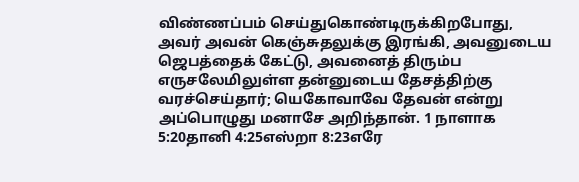விண்ணப்பம் செய்துகொண்டிருக்கிறபோது, அவர் அவன் கெஞ்சுதலுக்கு இரங்கி, அவனுடைய ஜெபத்தைக் கேட்டு, அவனைத் திரும்ப எருசலேமிலுள்ள தன்னுடைய தேசத்திற்கு வரச்செய்தார்; யெகோவாவே தேவன் என்று அப்பொழுது மனாசே அறிந்தான். 1 நாளாக 5:20தானி 4:25எஸ்றா 8:23எரே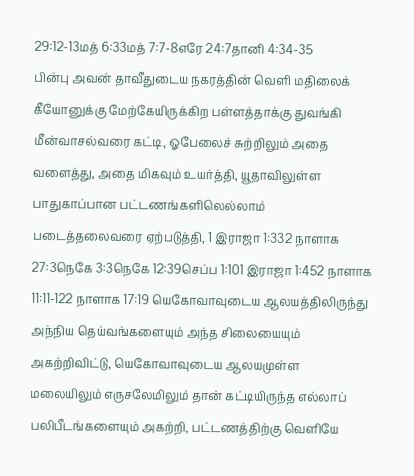29:12-13மத் 6:33மத் 7:7-8எரே 24:7தானி 4:34-35
பின்பு அவன் தாவீதுடைய நகரத்தின் வெளி மதிலைக் கீயோனுக்கு மேற்கேயிருக்கிற பள்ளத்தாக்கு துவங்கி மீன்வாசல்வரை கட்டி, ஓபேலைச் சுற்றிலும் அதை வளைத்து, அதை மிகவும் உயர்த்தி, யூதாவிலுள்ள பாதுகாப்பான பட்டணங்களிலெல்லாம் படைத்தலைவரை ஏற்படுத்தி, 1 இராஜா 1:332 நாளாக 27:3நெகே 3:3நெகே 12:39செப்ப 1:101 இராஜா 1:452 நாளாக 11:11-122 நாளாக 17:19 யெகோவாவுடைய ஆலயத்திலிருந்து அந்நிய தெய்வங்களையும் அந்த சிலையையும் அகற்றிவிட்டு, யெகோவாவுடைய ஆலயமுள்ள மலையிலும் எருசலேமிலும் தான் கட்டியிருந்த எல்லாப் பலிபீடங்களையும் அகற்றி, பட்டணத்திற்கு வெளியே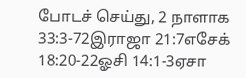போடச் செய்து, 2 நாளாக 33:3-72இராஜா 21:7எசேக் 18:20-22ஓசி 14:1-3ஏசா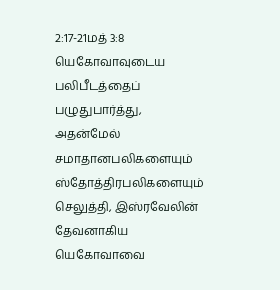2:17-21மத் 3:8 யெகோவாவுடைய பலிபீடத்தைப் பழுதுபார்த்து, அதன்மேல் சமாதானபலிகளையும் ஸ்தோத்திரபலிகளையும் செலுத்தி, இஸ்ரவேலின் தேவனாகிய யெகோவாவை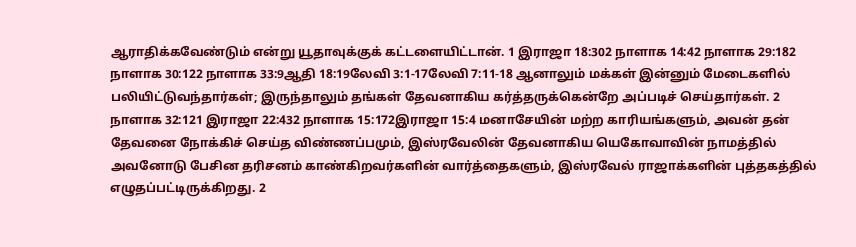ஆராதிக்கவேண்டும் என்று யூதாவுக்குக் கட்டளையிட்டான். 1 இராஜா 18:302 நாளாக 14:42 நாளாக 29:182 நாளாக 30:122 நாளாக 33:9ஆதி 18:19லேவி 3:1-17லேவி 7:11-18 ஆனாலும் மக்கள் இன்னும் மேடைகளில் பலியிட்டுவந்தார்கள்; இருந்தாலும் தங்கள் தேவனாகிய கர்த்தருக்கென்றே அப்படிச் செய்தார்கள். 2 நாளாக 32:121 இராஜா 22:432 நாளாக 15:172இராஜா 15:4 மனாசேயின் மற்ற காரியங்களும், அவன் தன் தேவனை நோக்கிச் செய்த விண்ணப்பமும், இஸ்ரவேலின் தேவனாகிய யெகோவாவின் நாமத்தில் அவனோடு பேசின தரிசனம் காண்கிறவர்களின் வார்த்தைகளும், இஸ்ரவேல் ராஜாக்களின் புத்தகத்தில் எழுதப்பட்டிருக்கிறது. 2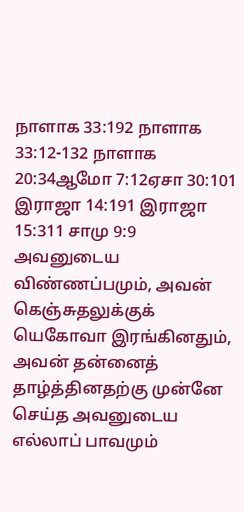நாளாக 33:192 நாளாக 33:12-132 நாளாக 20:34ஆமோ 7:12ஏசா 30:101 இராஜா 14:191 இராஜா 15:311 சாமு 9:9 அவனுடைய விண்ணப்பமும், அவன் கெஞ்சுதலுக்குக் யெகோவா இரங்கினதும், அவன் தன்னைத் தாழ்த்தினதற்கு முன்னே செய்த அவனுடைய எல்லாப் பாவமும்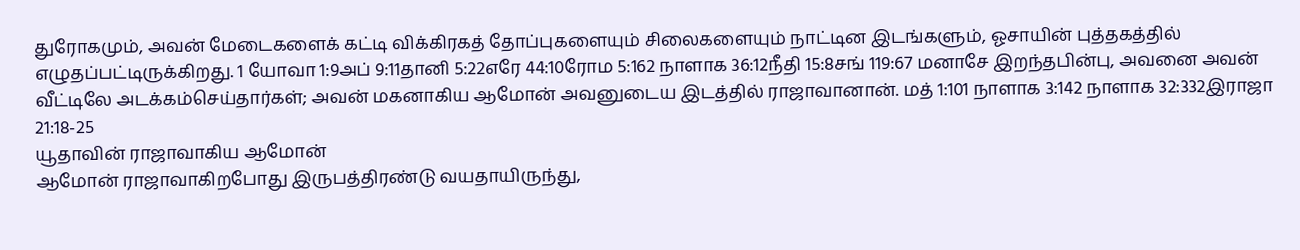துரோகமும், அவன் மேடைகளைக் கட்டி விக்கிரகத் தோப்புகளையும் சிலைகளையும் நாட்டின இடங்களும், ஓசாயின் புத்தகத்தில் எழுதப்பட்டிருக்கிறது. 1 யோவா 1:9அப் 9:11தானி 5:22எரே 44:10ரோம 5:162 நாளாக 36:12நீதி 15:8சங் 119:67 மனாசே இறந்தபின்பு, அவனை அவன் வீட்டிலே அடக்கம்செய்தார்கள்; அவன் மகனாகிய ஆமோன் அவனுடைய இடத்தில் ராஜாவானான். மத் 1:101 நாளாக 3:142 நாளாக 32:332இராஜா 21:18-25
யூதாவின் ராஜாவாகிய ஆமோன்
ஆமோன் ராஜாவாகிறபோது இருபத்திரண்டு வயதாயிருந்து,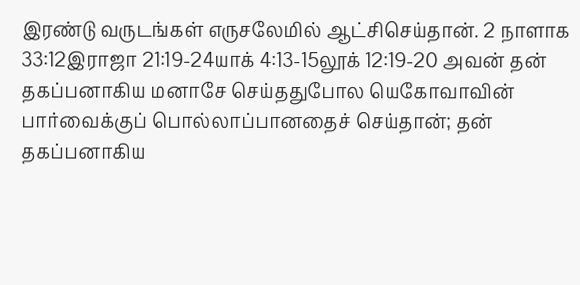இரண்டு வருடங்கள் எருசலேமில் ஆட்சிசெய்தான். 2 நாளாக 33:12இராஜா 21:19-24யாக் 4:13-15லூக் 12:19-20 அவன் தன் தகப்பனாகிய மனாசே செய்ததுபோல யெகோவாவின் பார்வைக்குப் பொல்லாப்பானதைச் செய்தான்; தன் தகப்பனாகிய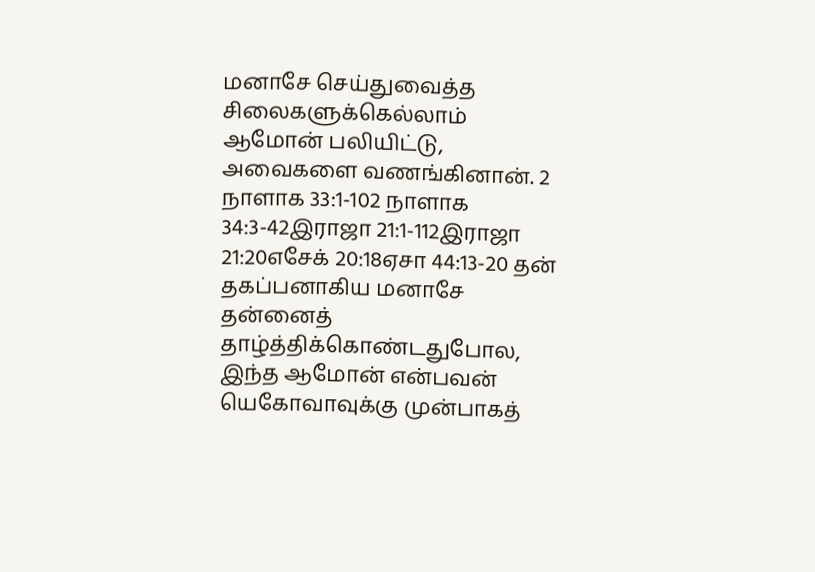மனாசே செய்துவைத்த சிலைகளுக்கெல்லாம் ஆமோன் பலியிட்டு, அவைகளை வணங்கினான். 2 நாளாக 33:1-102 நாளாக 34:3-42இராஜா 21:1-112இராஜா 21:20எசேக் 20:18ஏசா 44:13-20 தன் தகப்பனாகிய மனாசே தன்னைத் தாழ்த்திக்கொண்டதுபோல, இந்த ஆமோன் என்பவன் யெகோவாவுக்கு முன்பாகத்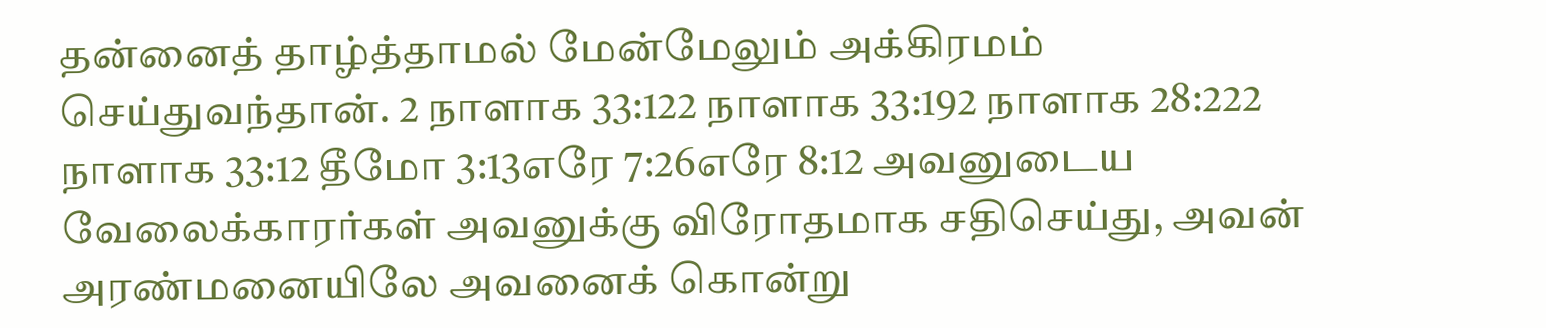தன்னைத் தாழ்த்தாமல் மேன்மேலும் அக்கிரமம் செய்துவந்தான். 2 நாளாக 33:122 நாளாக 33:192 நாளாக 28:222 நாளாக 33:12 தீமோ 3:13எரே 7:26எரே 8:12 அவனுடைய வேலைக்காரர்கள் அவனுக்கு விரோதமாக சதிசெய்து, அவன் அரண்மனையிலே அவனைக் கொன்று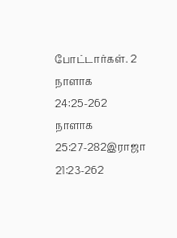போட்டார்கள். 2 நாளாக 24:25-262 நாளாக 25:27-282இராஜா 21:23-262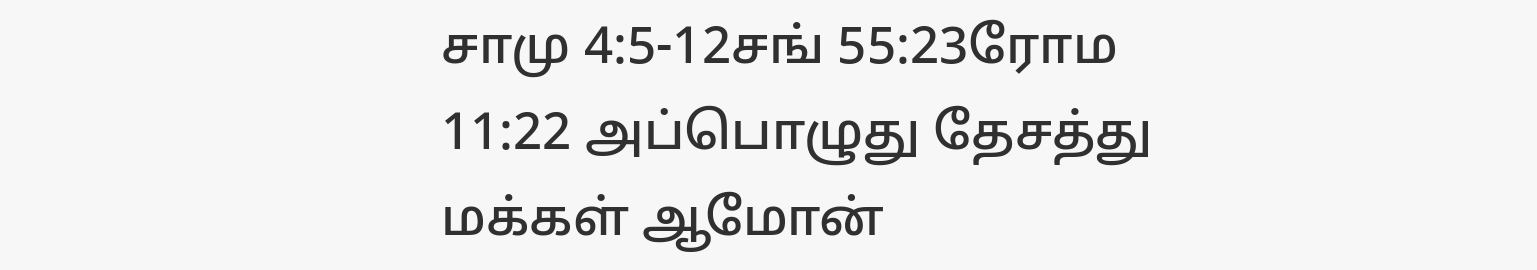சாமு 4:5-12சங் 55:23ரோம 11:22 அப்பொழுது தேசத்து மக்கள் ஆமோன்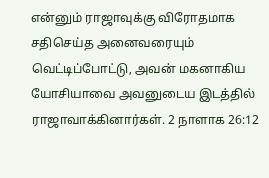என்னும் ராஜாவுக்கு விரோதமாக சதிசெய்த அனைவரையும் வெட்டிப்போட்டு, அவன் மகனாகிய யோசியாவை அவனுடைய இடத்தில் ராஜாவாக்கினார்கள். 2 நாளாக 26:12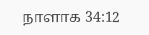நாளாக 34:12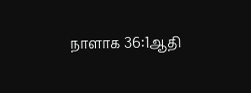நாளாக 36:1ஆதி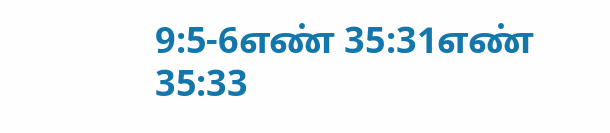9:5-6எண் 35:31எண் 35:33